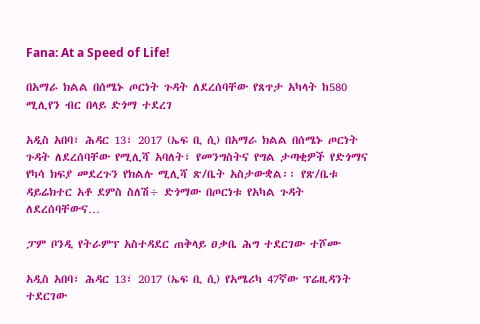Fana: At a Speed of Life!

በአማራ ክልል በሰሜኑ ጦርነት ጉዳት ለደረሰባቸው የጸጥታ አካላት ከ580 ሚሊየን ብር በላይ ድጎማ ተደረገ

አዲስ አበባ፣ ሕዳር 13፣ 2017 (ኤፍ ቢ ሲ) በአማራ ክልል በሰሜኑ ጦርነት ጉዳት ለደረሰባቸው የሚሊሻ አባለት፣ የመንግስትና የግል ታጣቂዎች የድጎማና የካሳ ክፍያ መደረጉን የክልሉ ሚሊሻ ጽ/ቤት አስታውቋል፡፡ የጽ/ቤቱ ዳይሬክተር አቶ ደምስ ስለሽ÷ ድጎማው በጦርነቱ የአካል ጉዳት ለደረሰባቸውና…

ፓም ቦንዲ የትራምፕ አስተዳደር ጠቅላይ ዐቃቤ ሕግ ተደርገው ተሾሙ

አዲስ አበባ፣ ሕዳር 13፣ 2017 (ኤፍ ቢ ሲ) የአሜሪካ 47ኛው ፕሬዚዳንት ተደርገው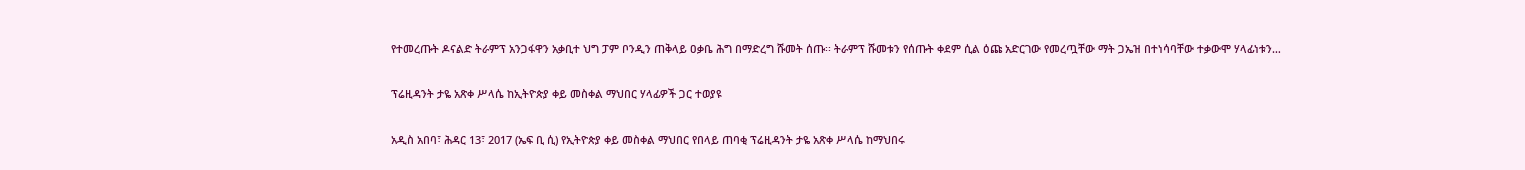የተመረጡት ዶናልድ ትራምፕ አንጋፋዋን አቃቢተ ህግ ፓም ቦንዲን ጠቅላይ ዐቃቤ ሕግ በማድረግ ሹመት ሰጡ፡፡ ትራምፕ ሹመቱን የሰጡት ቀደም ሲል ዕጩ አድርገው የመረጧቸው ማት ጋኤዝ በተነሳባቸው ተቃውሞ ሃላፊነቱን…

ፕሬዚዳንት ታዬ አጽቀ ሥላሴ ከኢትዮጵያ ቀይ መስቀል ማህበር ሃላፊዎች ጋር ተወያዩ

አዲስ አበባ፣ ሕዳር 13፣ 2017 (ኤፍ ቢ ሲ) የኢትዮጵያ ቀይ መስቀል ማህበር የበላይ ጠባቂ ፕሬዚዳንት ታዬ አጽቀ ሥላሴ ከማህበሩ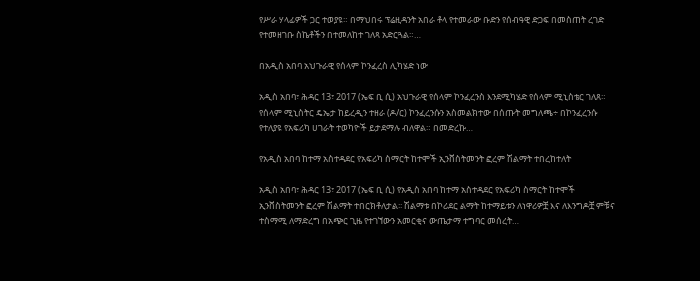የሥራ ሃላፊዎች ጋር ተወያዩ። በማህበሩ ፕሬዚዳንት አበራ ቶላ የተመራው ቡድን የሰብዓዊ ድጋፍ በመስጠት ረገድ የተመዘገቡ ስኬቶችን በተመለከተ ገለጻ አድርጓል።…

በአዲስ አበባ አህጉራዊ የሰላም ኮንፈረስ ሊካሄድ ነው

አዲስ አበባ፣ ሕዳር 13፣ 2017 (ኤፍ ቢ ሲ) አህጉራዊ የሰላም ኮንፈረንስ እንደሚካሄድ የሰላም ሚኒስቴር ገለጸ። የሰላም ሚኒስትር ዴኤታ ከይረዲን ተዘራ (ዶ/ር) ኮንፈረንሱን አስመልክተው በሰጡት መግለጫ÷ በኮንፈረንሱ የተለያዩ የአፍሪካ ሀገራት ተወካዮች ይታደማሉ ብለዋል። በመድረኩ…

የአዲስ አበባ ከተማ አስተዳደር የአፍሪካ ስማርት ከተሞች ኢንቨስትመንት ፎረም ሽልማት ተበረከተለት

አዲስ አበባ፣ ሕዳር 13፣ 2017 (ኤፍ ቢ ሲ) የአዲስ አበባ ከተማ አስተዳደር የአፍሪካ ስማርት ከተሞች ኢንቨስትመንት ፎረም ሽልማት ተበርክቶለታል፡፡ ሽልማቱ በኮሪደር ልማት ከተማይቱን ለነዋሪዎቿ እና ለእንግዶቿ ምቹና ተስማሚ ለማድረግ በአጭር ጊዜ የተገኘውን አመርቂና ውጤታማ ተግባር መሰረት…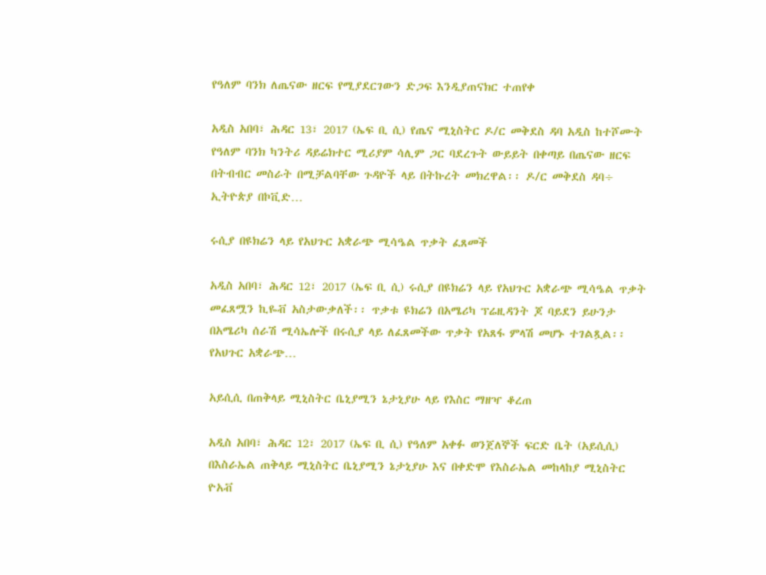የዓለም ባንክ ለጤናው ዘርፍ የሚያደርገውን ድጋፍ እንዲያጠናክር ተጠየቀ

አዲስ አበባ፣ ሕዳር 13፣ 2017 (ኤፍ ቢ ሲ) የጤና ሚኒስትር ዶ/ር መቅደስ ዳባ አዲስ ከተሾሙት የዓለም ባንክ ካንትሪ ዳይሬክተር ሚሪያም ሳሊም ጋር ባደረጉት ውይይት በቀጣይ በጤናው ዘርፍ በትብብር መስራት በሚቻልባቸው ጉዳዮች ላይ በትኩረት መክረዋል፡፡ ዶ/ር መቅደስ ዳባ÷ ኢትዮጵያ በኮቪድ…

ሩሲያ በዩክሬን ላይ የአህጉር አቋራጭ ሚሳዔል ጥቃት ፈጸመች

አዲስ አበባ፣ ሕዳር 12፣ 2017 (ኤፍ ቢ ሲ) ሩሲያ በዩክሬን ላይ የአህጉር አቋራጭ ሚሳዔል ጥቃት መፈጸሟን ኪዬቭ አስታውቃለች፡፡ ጥቃቱ ዩክሬን በአሜሪካ ፕሬዚዳንት ጆ ባይደን ይሁንታ በአሜሪካ ሰራሽ ሚሳኤሎች በሩሲያ ላይ ለፈጸመችው ጥቃት የአጸፋ ምላሽ መሆኑ ተገልጿል፡፡ የአህጉር አቋራጭ…

አይሲሲ በጠቅላይ ሚኒስትር ቤኒያሚን ኔታኒያሁ ላይ የእስር ማዘዣ ቆረጠ

አዲስ አበባ፣ ሕዳር 12፣ 2017 (ኤፍ ቢ ሲ) የዓለም አቀፉ ወንጀለኞች ፍርድ ቤት (አይሲሲ) በእስራኤል ጠቅላይ ሚኒስትር ቤኒያሚን ኔታኒያሁ እና በቀድሞ የእስራኤል መከላከያ ሚኒስትር ዮአቭ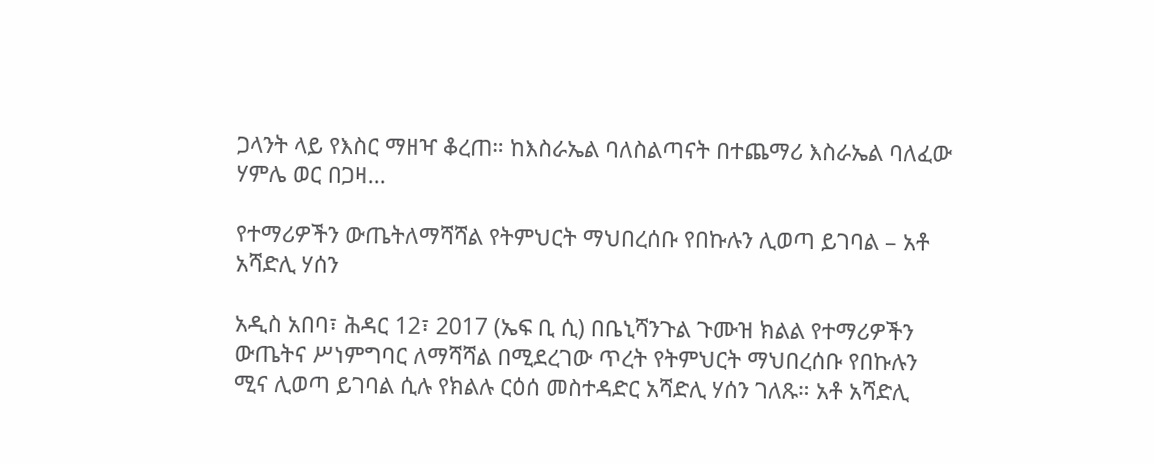ጋላንት ላይ የእስር ማዘዣ ቆረጠ። ከእስራኤል ባለስልጣናት በተጨማሪ እስራኤል ባለፈው ሃምሌ ወር በጋዛ…

የተማሪዎችን ውጤትለማሻሻል የትምህርት ማህበረሰቡ የበኩሉን ሊወጣ ይገባል – አቶ አሻድሊ ሃሰን

አዲስ አበባ፣ ሕዳር 12፣ 2017 (ኤፍ ቢ ሲ) በቤኒሻንጉል ጉሙዝ ክልል የተማሪዎችን ውጤትና ሥነምግባር ለማሻሻል በሚደረገው ጥረት የትምህርት ማህበረሰቡ የበኩሉን ሚና ሊወጣ ይገባል ሲሉ የክልሉ ርዕሰ መስተዳድር አሻድሊ ሃሰን ገለጹ። አቶ አሻድሊ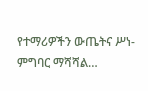የተማሪዎችን ውጤትና ሥነ-ምግባር ማሻሻል…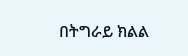በትግራይ ክልል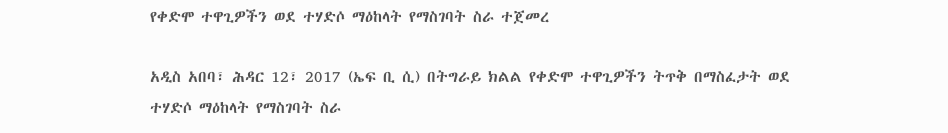የቀድሞ ተዋጊዎችን ወደ ተሃድሶ ማዕከላት የማስገባት ስራ ተጀመረ

አዲስ አበባ፣ ሕዳር 12፣ 2017 (ኤፍ ቢ ሲ) በትግራይ ክልል የቀድሞ ተዋጊዎችን ትጥቅ በማስፈታት ወደ ተሃድሶ ማዕከላት የማስገባት ስራ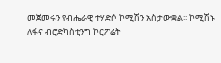መጀመሩን የብሔራዊ ተሃድሶ ኮሚሽን አስታውቋል፡፡ ኮሚሽኑ ለፋና ብሮድካስቲንግ ኮርፖሬት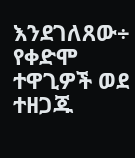እንደገለጸው÷ የቀድሞ ተዋጊዎች ወደ ተዘጋጁ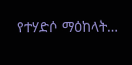የተሃድሶ ማዕከላት…